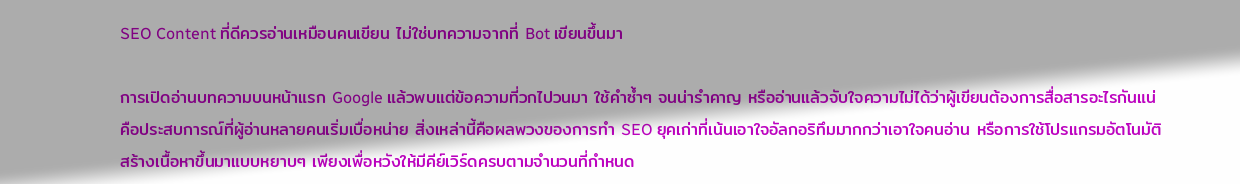SEO Content ที่ดีควรอ่านเหมือนคนเขียน ไม่ใช่บทความจากที่ Bot เขียนขึ้นมา

การเปิดอ่านบทความบนหน้าแรก Google แล้วพบแต่ข้อความที่วกไปวนมา ใช้คำซ้ำๆ จนน่ารำคาญ หรืออ่านแล้วจับใจความไม่ได้ว่าผู้เขียนต้องการสื่อสารอะไรกันแน่ คือประสบการณ์ที่ผู้อ่านหลายคนเริ่มเบื่อหน่าย สิ่งเหล่านี้คือผลพวงของการทำ SEO ยุคเก่าที่เน้นเอาใจอัลกอริทึมมากกว่าเอาใจคนอ่าน หรือการใช้โปรแกรมอัตโนมัติสร้างเนื้อหาขึ้นมาแบบหยาบๆ เพียงเพื่อหวังให้มีคีย์เวิร์ดครบตามจำนวนที่กำหนด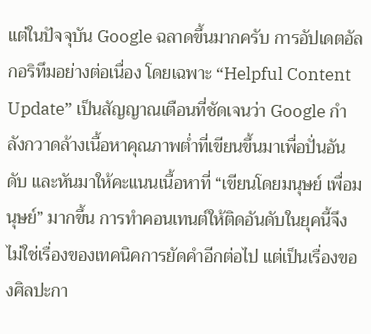แต่ในปัจจุบัน Google ฉลาดขึ้นมากครับ การอัปเดตอัลกอริทึมอย่างต่อเนื่อง โดยเฉพาะ “Helpful Content Update” เป็นสัญญาณเตือนที่ชัดเจนว่า Google กำลังกวาดล้างเนื้อหาคุณภาพต่ำที่เขียนขึ้นมาเพื่อปั่นอันดับ และหันมาให้คะแนนเนื้อหาที่ “เขียนโดยมนุษย์ เพื่อมนุษย์” มากขึ้น การทำคอนเทนต์ให้ติดอันดับในยุคนี้จึงไม่ใช่เรื่องของเทคนิคการยัดคำอีกต่อไป แต่เป็นเรื่องของศิลปะกา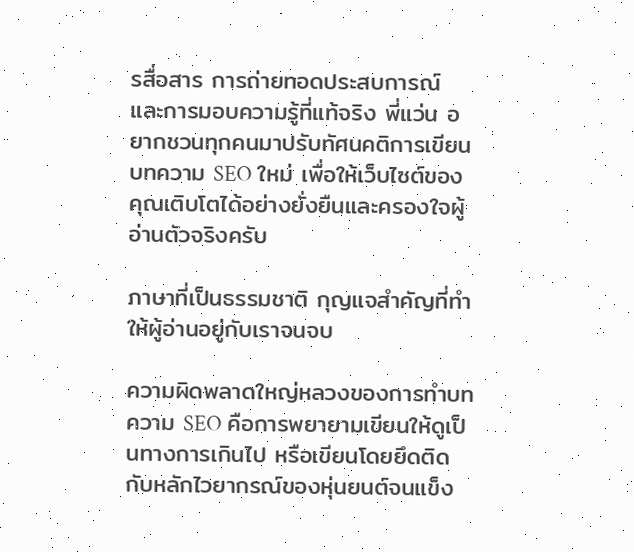รสื่อสาร การถ่ายทอดประสบการณ์ และการมอบความรู้ที่แท้จริง พี่แว่น อยากชวนทุกคนมาปรับทัศนคติการเขียนบทความ SEO ใหม่ เพื่อให้เว็บไซต์ของคุณเติบโตได้อย่างยั่งยืนและครองใจผู้อ่านตัวจริงครับ

ภาษาที่เป็นธรรมชาติ กุญแจสำคัญที่ทำให้ผู้อ่านอยู่กับเราจนจบ

ความผิดพลาดใหญ่หลวงของการทำบทความ SEO คือการพยายามเขียนให้ดูเป็นทางการเกินไป หรือเขียนโดยยึดติดกับหลักไวยากรณ์ของหุ่นยนต์จนแข็ง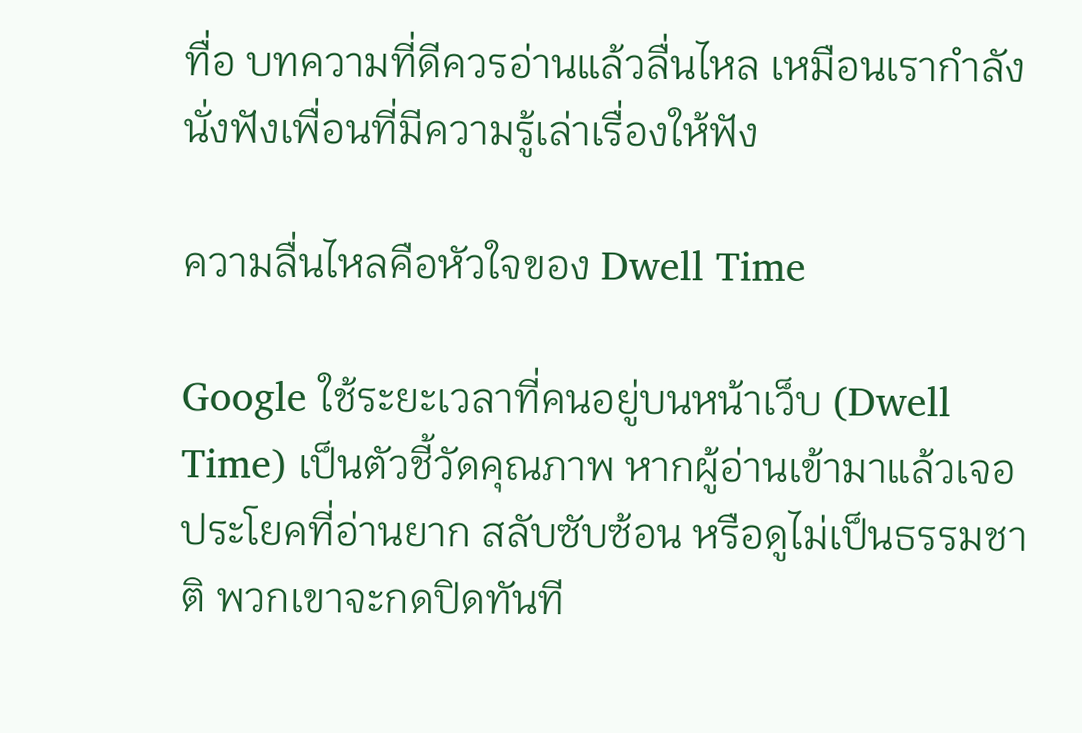ทื่อ บทความที่ดีควรอ่านแล้วลื่นไหล เหมือนเรากำลังนั่งฟังเพื่อนที่มีความรู้เล่าเรื่องให้ฟัง

ความลื่นไหลคือหัวใจของ Dwell Time

Google ใช้ระยะเวลาที่คนอยู่บนหน้าเว็บ (Dwell Time) เป็นตัวชี้วัดคุณภาพ หากผู้อ่านเข้ามาแล้วเจอประโยคที่อ่านยาก สลับซับซ้อน หรือดูไม่เป็นธรรมชาติ พวกเขาจะกดปิดทันที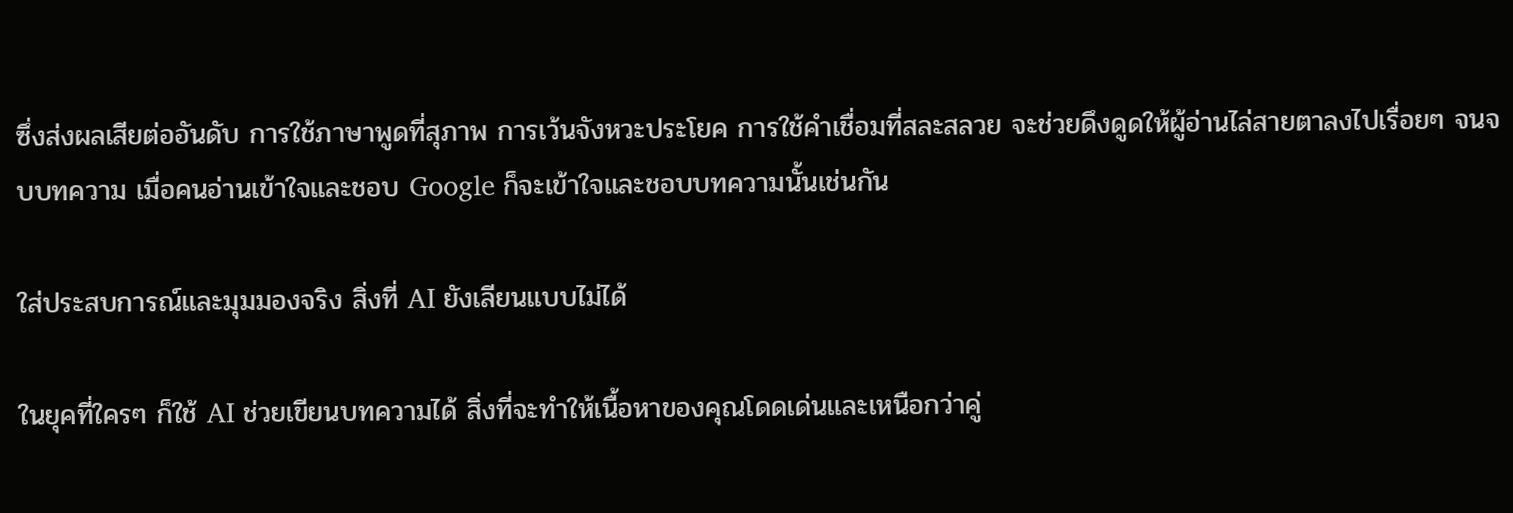ซึ่งส่งผลเสียต่ออันดับ การใช้ภาษาพูดที่สุภาพ การเว้นจังหวะประโยค การใช้คำเชื่อมที่สละสลวย จะช่วยดึงดูดให้ผู้อ่านไล่สายตาลงไปเรื่อยๆ จนจบบทความ เมื่อคนอ่านเข้าใจและชอบ Google ก็จะเข้าใจและชอบบทความนั้นเช่นกัน

ใส่ประสบการณ์และมุมมองจริง สิ่งที่ AI ยังเลียนแบบไม่ได้

ในยุคที่ใครๆ ก็ใช้ AI ช่วยเขียนบทความได้ สิ่งที่จะทำให้เนื้อหาของคุณโดดเด่นและเหนือกว่าคู่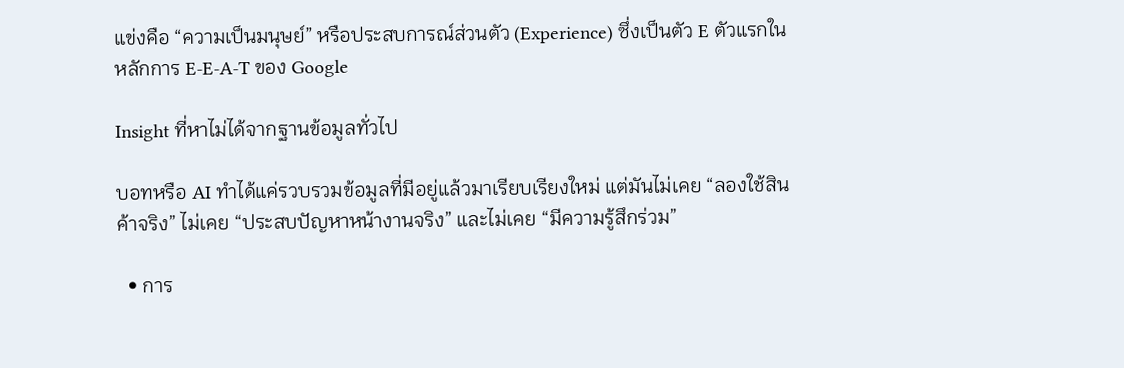แข่งคือ “ความเป็นมนุษย์” หรือประสบการณ์ส่วนตัว (Experience) ซึ่งเป็นตัว E ตัวแรกในหลักการ E-E-A-T ของ Google

Insight ที่หาไม่ได้จากฐานข้อมูลทั่วไป

บอทหรือ AI ทำได้แค่รวบรวมข้อมูลที่มีอยู่แล้วมาเรียบเรียงใหม่ แต่มันไม่เคย “ลองใช้สินค้าจริง” ไม่เคย “ประสบปัญหาหน้างานจริง” และไม่เคย “มีความรู้สึกร่วม”

  • การ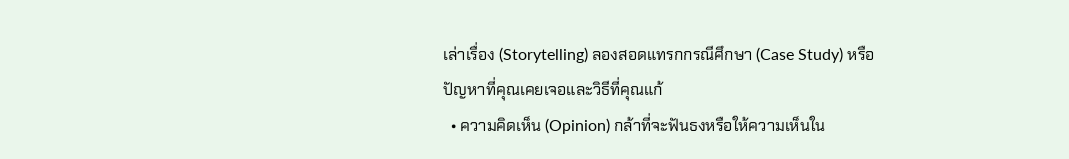เล่าเรื่อง (Storytelling) ลองสอดแทรกกรณีศึกษา (Case Study) หรือปัญหาที่คุณเคยเจอและวิธีที่คุณแก้
  • ความคิดเห็น (Opinion) กล้าที่จะฟันธงหรือให้ความเห็นใน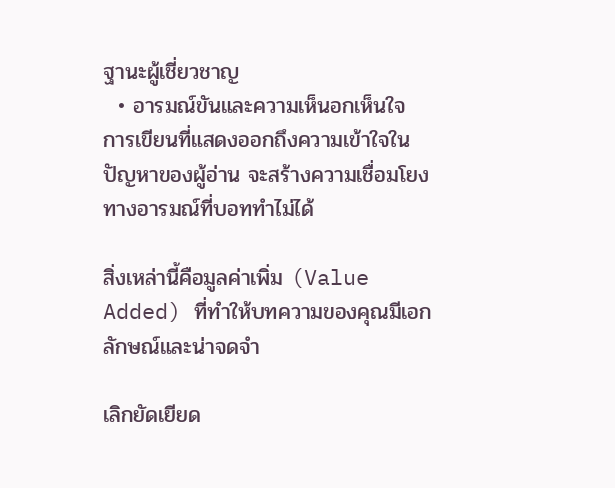ฐานะผู้เชี่ยวชาญ
  • อารมณ์ขันและความเห็นอกเห็นใจ การเขียนที่แสดงออกถึงความเข้าใจในปัญหาของผู้อ่าน จะสร้างความเชื่อมโยงทางอารมณ์ที่บอททำไม่ได้

สิ่งเหล่านี้คือมูลค่าเพิ่ม (Value Added) ที่ทำให้บทความของคุณมีเอกลักษณ์และน่าจดจำ

เลิกยัดเยียด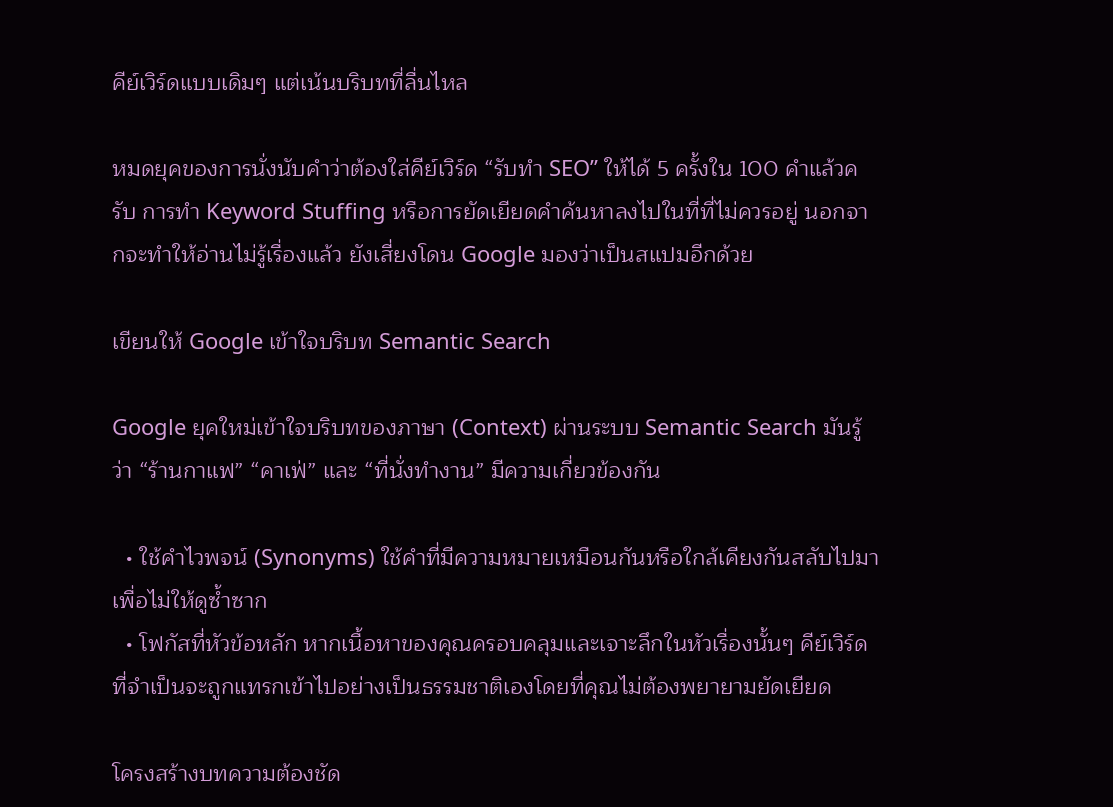คีย์เวิร์ดแบบเดิมๆ แต่เน้นบริบทที่ลื่นไหล

หมดยุคของการนั่งนับคำว่าต้องใส่คีย์เวิร์ด “รับทำ SEO” ให้ได้ 5 ครั้งใน 100 คำแล้วครับ การทำ Keyword Stuffing หรือการยัดเยียดคำค้นหาลงไปในที่ที่ไม่ควรอยู่ นอกจากจะทำให้อ่านไม่รู้เรื่องแล้ว ยังเสี่ยงโดน Google มองว่าเป็นสแปมอีกด้วย

เขียนให้ Google เข้าใจบริบท Semantic Search

Google ยุคใหม่เข้าใจบริบทของภาษา (Context) ผ่านระบบ Semantic Search มันรู้ว่า “ร้านกาแฟ” “คาเฟ่” และ “ที่นั่งทำงาน” มีความเกี่ยวข้องกัน

  • ใช้คำไวพจน์ (Synonyms) ใช้คำที่มีความหมายเหมือนกันหรือใกล้เคียงกันสลับไปมา เพื่อไม่ให้ดูซ้ำซาก
  • โฟกัสที่หัวข้อหลัก หากเนื้อหาของคุณครอบคลุมและเจาะลึกในหัวเรื่องนั้นๆ คีย์เวิร์ดที่จำเป็นจะถูกแทรกเข้าไปอย่างเป็นธรรมชาติเองโดยที่คุณไม่ต้องพยายามยัดเยียด

โครงสร้างบทความต้องชัด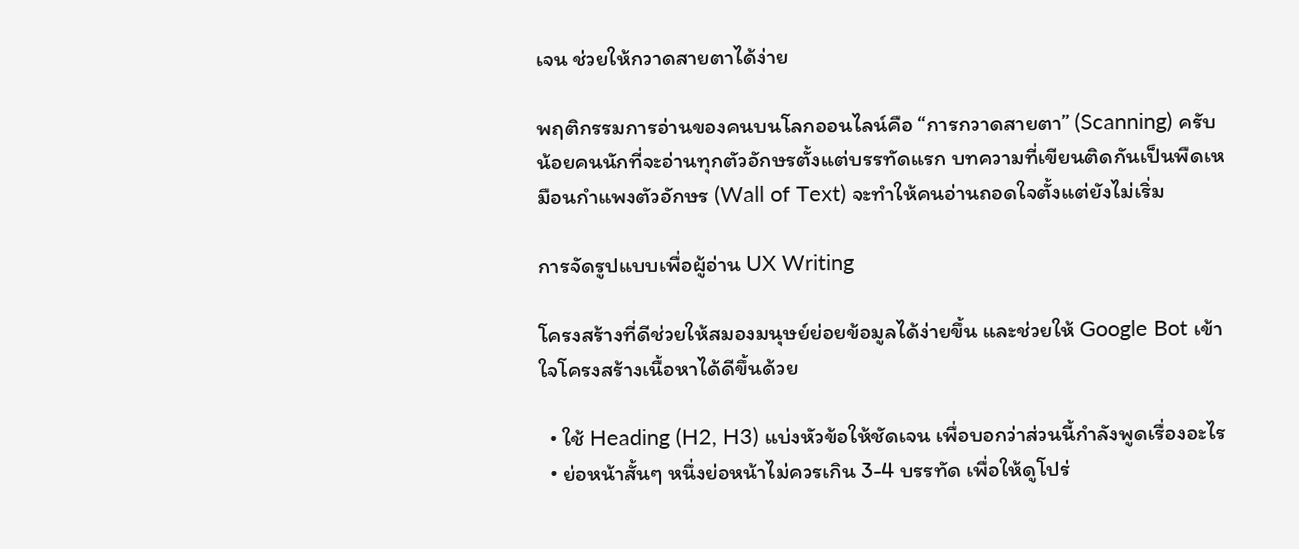เจน ช่วยให้กวาดสายตาได้ง่าย

พฤติกรรมการอ่านของคนบนโลกออนไลน์คือ “การกวาดสายตา” (Scanning) ครับ น้อยคนนักที่จะอ่านทุกตัวอักษรตั้งแต่บรรทัดแรก บทความที่เขียนติดกันเป็นพืดเหมือนกำแพงตัวอักษร (Wall of Text) จะทำให้คนอ่านถอดใจตั้งแต่ยังไม่เริ่ม

การจัดรูปแบบเพื่อผู้อ่าน UX Writing

โครงสร้างที่ดีช่วยให้สมองมนุษย์ย่อยข้อมูลได้ง่ายขึ้น และช่วยให้ Google Bot เข้าใจโครงสร้างเนื้อหาได้ดีขึ้นด้วย

  • ใช้ Heading (H2, H3) แบ่งหัวข้อให้ชัดเจน เพื่อบอกว่าส่วนนี้กำลังพูดเรื่องอะไร
  • ย่อหน้าสั้นๆ หนึ่งย่อหน้าไม่ควรเกิน 3-4 บรรทัด เพื่อให้ดูโปร่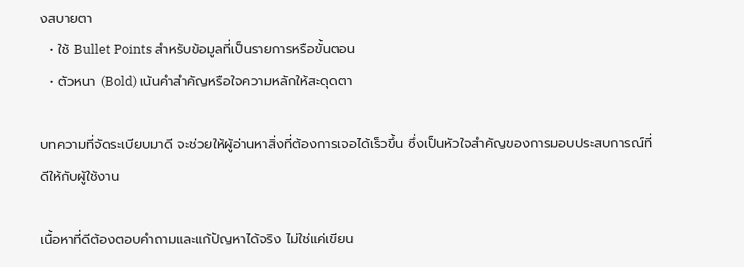งสบายตา
  • ใช้ Bullet Points สำหรับข้อมูลที่เป็นรายการหรือขั้นตอน
  • ตัวหนา (Bold) เน้นคำสำคัญหรือใจความหลักให้สะดุดตา

บทความที่จัดระเบียบมาดี จะช่วยให้ผู้อ่านหาสิ่งที่ต้องการเจอได้เร็วขึ้น ซึ่งเป็นหัวใจสำคัญของการมอบประสบการณ์ที่ดีให้กับผู้ใช้งาน

เนื้อหาที่ดีต้องตอบคำถามและแก้ปัญหาได้จริง ไม่ใช่แค่เขียน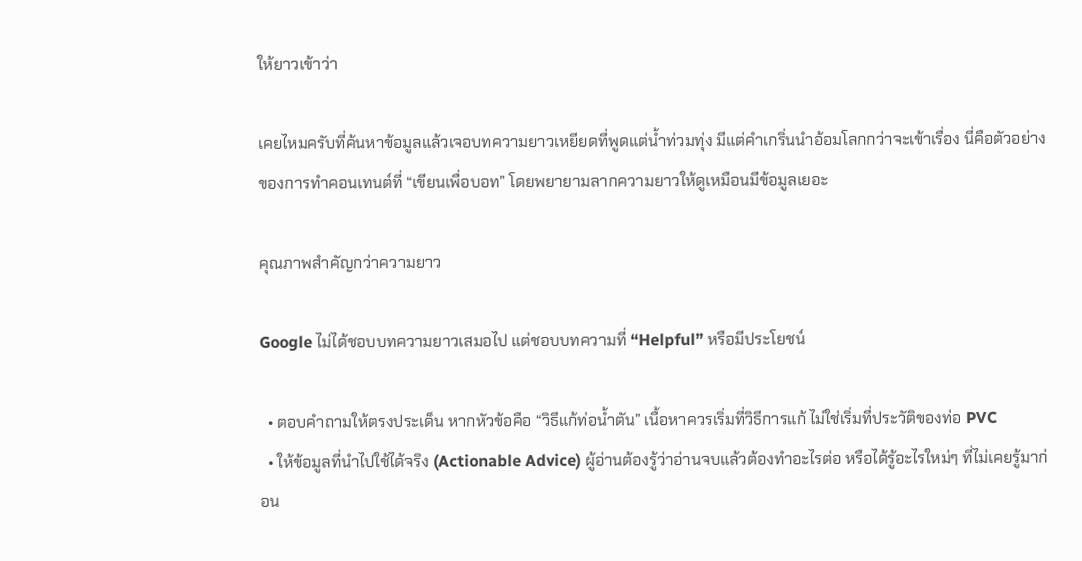ให้ยาวเข้าว่า

เคยไหมครับที่ค้นหาข้อมูลแล้วเจอบทความยาวเหยียดที่พูดแต่น้ำท่วมทุ่ง มีแต่คำเกริ่นนำอ้อมโลกกว่าจะเข้าเรื่อง นี่คือตัวอย่างของการทำคอนเทนต์ที่ “เขียนเพื่อบอท” โดยพยายามลากความยาวให้ดูเหมือนมีข้อมูลเยอะ

คุณภาพสำคัญกว่าความยาว

Google ไม่ได้ชอบบทความยาวเสมอไป แต่ชอบบทความที่ “Helpful” หรือมีประโยชน์

  • ตอบคำถามให้ตรงประเด็น หากหัวข้อคือ “วิธีแก้ท่อน้ำตัน” เนื้อหาควรเริ่มที่วิธีการแก้ ไม่ใช่เริ่มที่ประวัติของท่อ PVC
  • ให้ข้อมูลที่นำไปใช้ได้จริง (Actionable Advice) ผู้อ่านต้องรู้ว่าอ่านจบแล้วต้องทำอะไรต่อ หรือได้รู้อะไรใหม่ๆ ที่ไม่เคยรู้มาก่อน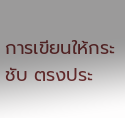การเขียนให้กระชับ ตรงประ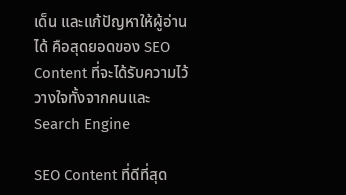เด็น และแก้ปัญหาให้ผู้อ่านได้ คือสุดยอดของ SEO Content ที่จะได้รับความไว้วางใจทั้งจากคนและ Search Engine

SEO Content ที่ดีที่สุด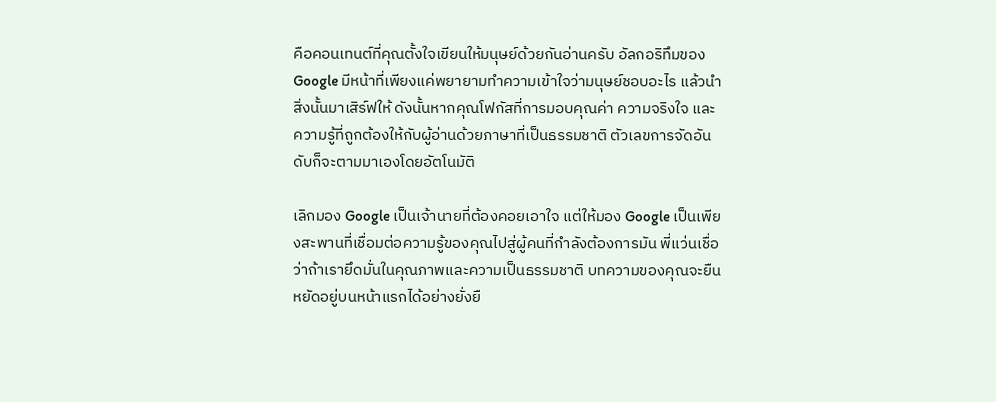คือคอนเทนต์ที่คุณตั้งใจเขียนให้มนุษย์ด้วยกันอ่านครับ อัลกอริทึมของ Google มีหน้าที่เพียงแค่พยายามทำความเข้าใจว่ามนุษย์ชอบอะไร แล้วนำสิ่งนั้นมาเสิร์ฟให้ ดังนั้นหากคุณโฟกัสที่การมอบคุณค่า ความจริงใจ และความรู้ที่ถูกต้องให้กับผู้อ่านด้วยภาษาที่เป็นธรรมชาติ ตัวเลขการจัดอันดับก็จะตามมาเองโดยอัตโนมัติ

เลิกมอง Google เป็นเจ้านายที่ต้องคอยเอาใจ แต่ให้มอง Google เป็นเพียงสะพานที่เชื่อมต่อความรู้ของคุณไปสู่ผู้คนที่กำลังต้องการมัน พี่แว่นเชื่อว่าถ้าเรายึดมั่นในคุณภาพและความเป็นธรรมชาติ บทความของคุณจะยืนหยัดอยู่บนหน้าแรกได้อย่างยั่งยื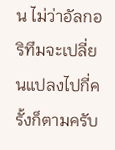น ไม่ว่าอัลกอริทึมจะเปลี่ยนแปลงไปกี่ครั้งก็ตามครับ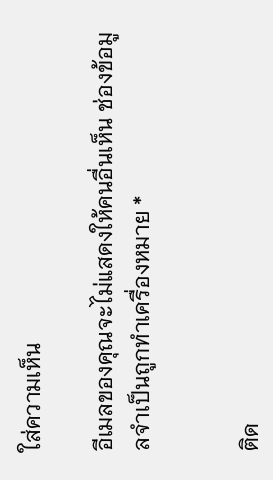ใส่ความเห็น

อีเมลของคุณจะไม่แสดงให้คนอื่นเห็น ช่องข้อมูลจำเป็นถูกทำเครื่องหมาย *


ติด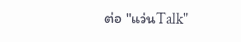ต่อ "แว่นTalk"